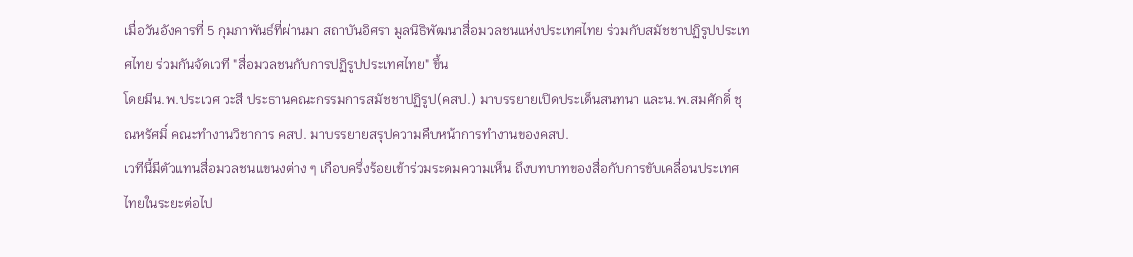เมื่อวันอังคารที่ 5 กุมภาพันธ์ที่ผ่านมา สถาบันอิศรา มูลนิธิพัฒนาสื่อมวลชนแห่งประเทศไทย ร่วมกับสมัชชาปฏิรูปประเทศไทย ร่วมกันจัดเวที "สื่อมวลชนกับการปฏิรูปประเทศไทย" ขึ้น
โดยมีน.พ.ประเวศ วะสี ประธานคณะกรรมการสมัชชาปฏิรูป(คสป.) มาบรรยายเปิดประเด็นสนทนา และน.พ.สมศักดิ์ ชุณหรัศมิ์ คณะทำงานวิชาการ คสป. มาบรรยายสรุปความคืบหน้าการทำงานของคสป.
เวทีนี้มีตัวแทนสื่อมวลชนแขนงต่าง ๆ เกือบครึ่งร้อยเข้าร่วมระดมความเห็น ถึงบทบาทของสื่อกับการขับเคลื่อนประเทศไทยในระยะต่อไป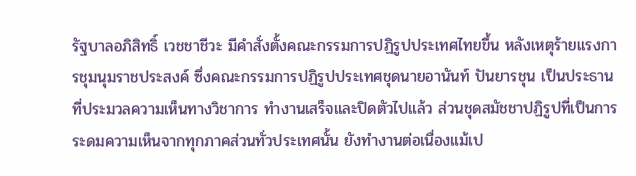รัฐบาลอภิสิทธิ์ เวชชาชีวะ มีคำสั่งตั้งคณะกรรมการปฏิรูปประเทศไทยขึ้น หลังเหตุร้ายแรงการชุมนุมราชประสงค์ ซึ่งคณะกรรมการปฏิรูปประเทศชุดนายอานันท์ ปันยารชุน เป็นประธาน ที่ประมวลความเห็นทางวิชาการ ทำงานเสร็จและปิดตัวไปแล้ว ส่วนชุดสมัชชาปฏิรูปที่เป็นการระดมความเห็นจากทุกภาคส่วนทั่วประเทศนั้น ยังทำงานต่อเนื่องแม้เป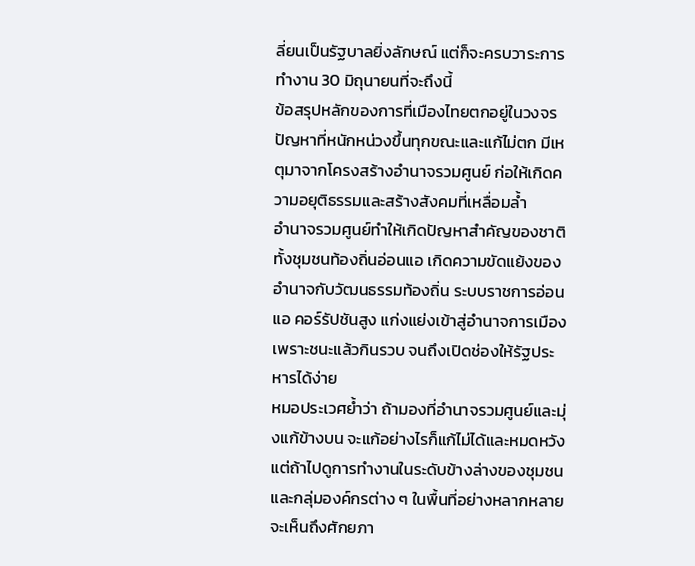ลี่ยนเป็นรัฐบาลยิ่งลักษณ์ แต่ก็จะครบวาระการทำงาน 30 มิถุนายนที่จะถึงนี้
ข้อสรุปหลักของการที่เมืองไทยตกอยู่ในวงจรปัญหาที่หนักหน่วงขึ้นทุกขณะและแก้ไม่ตก มีเหตุมาจากโครงสร้างอำนาจรวมศูนย์ ก่อให้เกิดความอยุติธรรมและสร้างสังคมที่เหลื่อมล้ำ
อำนาจรวมศูนย์ทำให้เกิดปัญหาสำคัญของชาติ ทั้งชุมชนท้องถิ่นอ่อนแอ เกิดความขัดแย้งของอำนาจกับวัฒนธรรมท้องถิ่น ระบบราชการอ่อนแอ คอร์รัปชันสูง แก่งแย่งเข้าสู่อำนาจการเมือง เพราะชนะแล้วกินรวบ จนถึงเปิดช่องให้รัฐประหารได้ง่าย
หมอประเวศย้ำว่า ถ้ามองที่อำนาจรวมศูนย์และมุ่งแก้ข้างบน จะแก้อย่างไรก็แก้ไม่ได้และหมดหวัง แต่ถ้าไปดูการทำงานในระดับข้างล่างของชุมชนและกลุ่มองค์กรต่าง ๆ ในพื้นที่อย่างหลากหลาย จะเห็นถึงศักยภา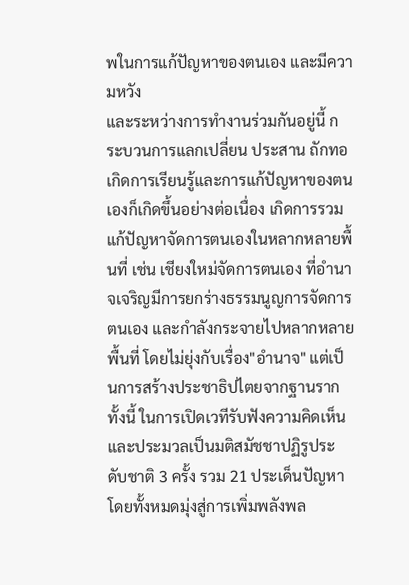พในการแก้ปัญหาของตนเอง และมีความหวัง
และระหว่างการทำงานร่วมกันอยู่นี้ กระบวนการแลกเปลี่ยน ประสาน ถักทอ เกิดการเรียนรู้และการแก้ปัญหาของตนเองก็เกิดขึ้นอย่างต่อเนื่อง เกิดการรวมแก้ปัญหาจัดการตนเองในหลากหลายพื้นที่ เช่น เชียงใหม่จัดการตนเอง ที่อำนาจเจริญมีการยกร่างธรรมนูญการจัดการตนเอง และกำลังกระจายไปหลากหลายพื้นที่ โดยไม่ยุ่งกับเรื่อง"อำนาจ" แต่เป็นการสร้างประชาธิปไตยจากฐานราก
ทั้งนี้ ในการเปิดเวทีรับฟังความคิดเห็น และประมวลเป็นมติสมัชชาปฏิรูประดับชาติ 3 ครั้ง รวม 21 ประเด็นปัญหา โดยทั้งหมดมุ่งสู่การเพิ่มพลังพล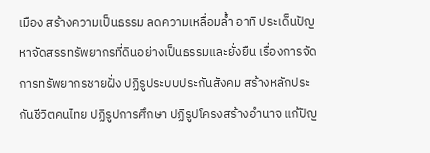เมือง สร้างความเป็นธรรม ลดความเหลื่อมล้ำ อาทิ ประเด็นปัญหาจัดสรรทรัพยากรที่ดินอย่างเป็นธรรมและยั่งยืน เรื่องการจัดการทรัพยากรชายฝั่ง ปฏิรูประบบประกันสังคม สร้างหลักประกันชีวิตคนไทย ปฏิรูปการศึกษา ปฏิรูปโครงสร้างอำนาจ แก้ปัญ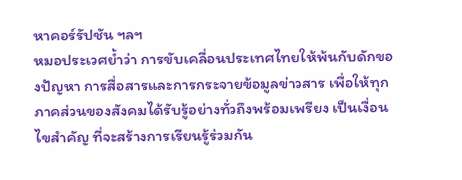หาคอร์รัปชัน ฯลฯ
หมอประเวศย้ำว่า การขับเคลื่อนประเทศไทยให้พ้นกับดักของปัญหา การสื่อสารและการกระจายข้อมูลข่าวสาร เพื่อให้ทุกภาคส่วนของสังคมได้รับรู้อย่างทั่วถึงพร้อมเพรียง เป็นเงื่อนไขสำคัญ ที่จะสร้างการเรียนรู้ร่วมกัน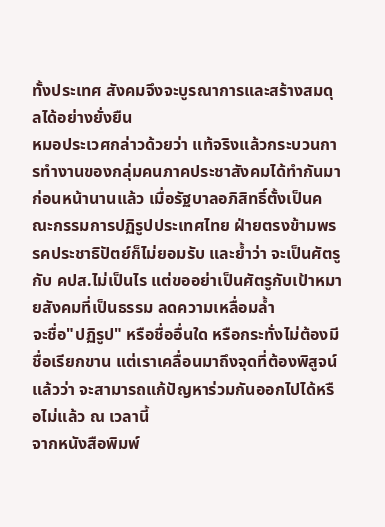ทั้งประเทศ สังคมจึงจะบูรณาการและสร้างสมดุลได้อย่างยั่งยืน
หมอประเวศกล่าวด้วยว่า แท้จริงแล้วกระบวนการทำงานของกลุ่มคนภาคประชาสังคมได้ทำกันมาก่อนหน้านานแล้ว เมื่อรัฐบาลอภิสิทธิ์ตั้งเป็นคณะกรรมการปฏิรูปประเทศไทย ฝ่ายตรงข้ามพรรคประชาธิปัตย์ก็ไม่ยอมรับ และย้ำว่า จะเป็นศัตรูกับ คปส.ไม่เป็นไร แต่ขออย่าเป็นศัตรูกับเป้าหมายสังคมที่เป็นธรรม ลดความเหลื่อมล้ำ
จะชื่อ"ปฏิรูป" หรือชื่ออื่นใด หรือกระทั่งไม่ต้องมีชื่อเรียกขาน แต่เราเคลื่อนมาถึงจุดที่ต้องพิสูจน์แล้วว่า จะสามารถแก้ปัญหาร่วมกันออกไปได้หรือไม่แล้ว ณ เวลานี้
จากหนังสือพิมพ์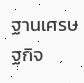ฐานเศรษฐกิจ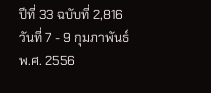ปีที่ 33 ฉบับที่ 2,816 วันที่ 7 - 9 กุมภาพันธ์ พ.ศ. 2556